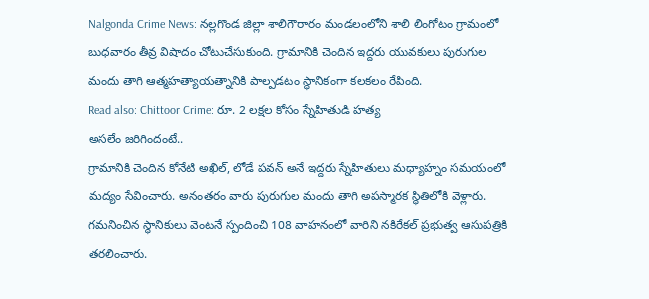Nalgonda Crime News: నల్లగొండ జిల్లా శాలిగౌరారం మండలంలోని శాలి లింగోటం గ్రామంలో బుధవారం తీవ్ర విషాదం చోటుచేసుకుంది. గ్రామానికి చెందిన ఇద్దరు యువకులు పురుగుల మందు తాగి ఆత్మహత్యాయత్నానికి పాల్పడటం స్థానికంగా కలకలం రేపింది.
Read also: Chittoor Crime: రూ. 2 లక్షల కోసం స్నేహితుడి హత్య
అసలేం జరిగిందంటే..
గ్రామానికి చెందిన కోనేటి అఖిల్, లోడే పవన్ అనే ఇద్దరు స్నేహితులు మధ్యాహ్నం సమయంలో మద్యం సేవించారు. అనంతరం వారు పురుగుల మందు తాగి అపస్మారక స్థితిలోకి వెళ్లారు. గమనించిన స్థానికులు వెంటనే స్పందించి 108 వాహనంలో వారిని నకిరేకల్ ప్రభుత్వ ఆసుపత్రికి తరలించారు.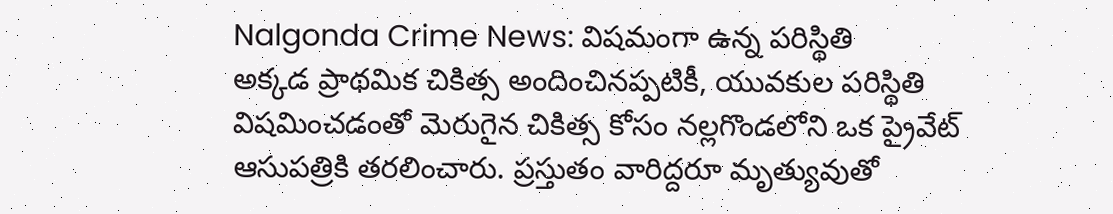Nalgonda Crime News: విషమంగా ఉన్న పరిస్థితి
అక్కడ ప్రాథమిక చికిత్స అందించినప్పటికీ, యువకుల పరిస్థితి విషమించడంతో మెరుగైన చికిత్స కోసం నల్లగొండలోని ఒక ప్రైవేట్ ఆసుపత్రికి తరలించారు. ప్రస్తుతం వారిద్దరూ మృత్యువుతో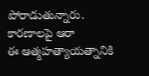పోరాడుతున్నారు.
కారణాలపై ఆరా
ఈ ఆత్మహత్యాయత్నానికి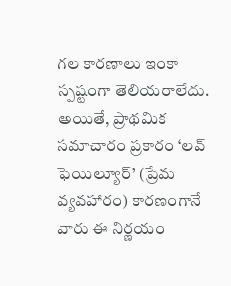గల కారణాలు ఇంకా స్పష్టంగా తెలియరాలేదు. అయితే, ప్రాథమిక సమాచారం ప్రకారం ‘లవ్ ఫెయిల్యూర్’ (ప్రేమ వ్యవహారం) కారణంగానే వారు ఈ నిర్ణయం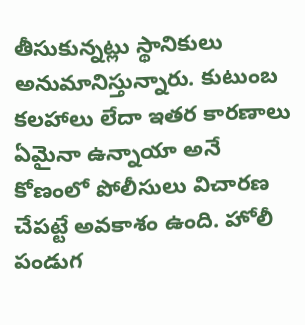తీసుకున్నట్లు స్థానికులు అనుమానిస్తున్నారు. కుటుంబ కలహాలు లేదా ఇతర కారణాలు ఏమైనా ఉన్నాయా అనే కోణంలో పోలీసులు విచారణ చేపట్టే అవకాశం ఉంది. హోలీ పండుగ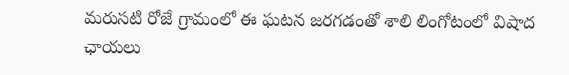మరుసటి రోజే గ్రామంలో ఈ ఘటన జరగడంతో శాలి లింగోటంలో విషాద ఛాయలు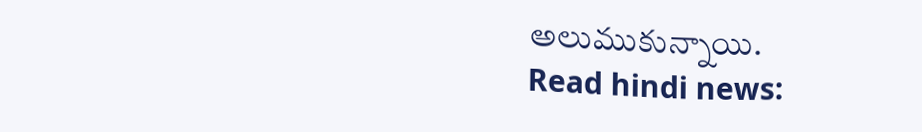అలుముకున్నాయి.
Read hindi news: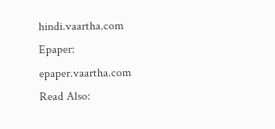hindi.vaartha.com
Epaper: epaper.vaartha.com
Read Also: